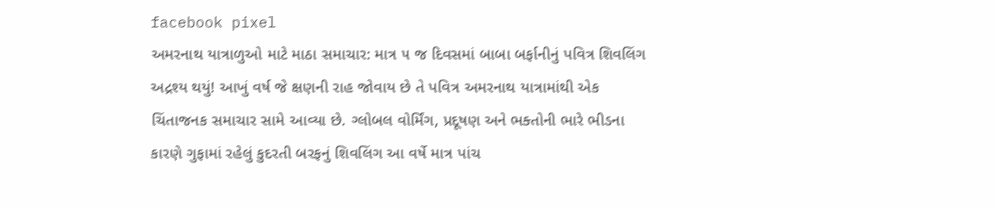facebook pixel
અમરનાથ યાત્રાળુઓ માટે માઠા સમાચાર: માત્ર ૫ જ દિવસમાં બાબા બર્ફાનીનું પવિત્ર શિવલિંગ અદ્રશ્ય થયું! આખું વર્ષ જે ક્ષણની રાહ જોવાય છે તે પવિત્ર અમરનાથ યાત્રામાંથી એક ચિંતાજનક સમાચાર સામે આવ્યા છે. ગ્લોબલ વોર્મિંગ, પ્રદૂષણ અને ભક્તોની ભારે ભીડના કારણે ગુફામાં રહેલું કુદરતી બરફનું શિવલિંગ આ વર્ષે માત્ર પાંચ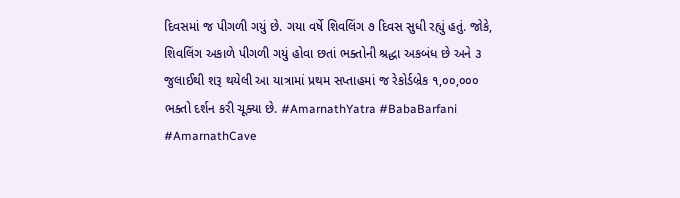દિવસમાં જ પીગળી ગયું છે. ગયા વર્ષે શિવલિંગ ૭ દિવસ સુધી રહ્યું હતું. જોકે, શિવલિંગ અકાળે પીગળી ગયું હોવા છતાં ભક્તોની શ્રદ્ધા અકબંધ છે અને ૩ જુલાઈથી શરૂ થયેલી આ યાત્રામાં પ્રથમ સપ્તાહમાં જ રેકોર્ડબ્રેક ૧,૦૦,૦૦૦ ભક્તો દર્શન કરી ચૂક્યા છે. #AmarnathYatra #BabaBarfani #AmarnathCave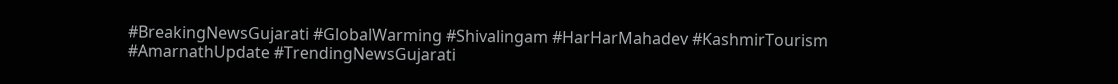#BreakingNewsGujarati #GlobalWarming #Shivalingam #HarHarMahadev #KashmirTourism #AmarnathUpdate #TrendingNewsGujarati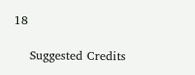18

    Suggested Credits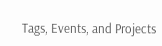Tags, Events, and Projects